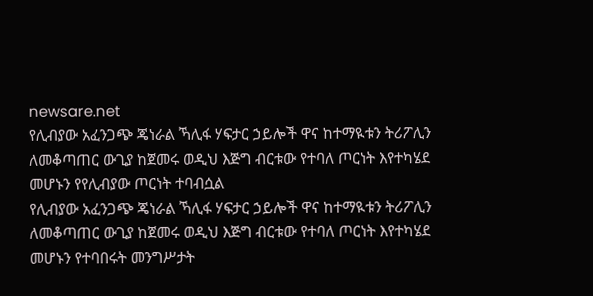newsare.net
የሊብያው አፈንጋጭ ጄነራል ኻሊፋ ሃፍታር ኃይሎች ዋና ከተማዪቱን ትሪፖሊን ለመቆጣጠር ውጊያ ከጀመሩ ወዲህ እጅግ ብርቱው የተባለ ጦርነት እየተካሄደ መሆኑን የየሊብያው ጦርነት ተባብሷል
የሊብያው አፈንጋጭ ጄነራል ኻሊፋ ሃፍታር ኃይሎች ዋና ከተማዪቱን ትሪፖሊን ለመቆጣጠር ውጊያ ከጀመሩ ወዲህ እጅግ ብርቱው የተባለ ጦርነት እየተካሄደ መሆኑን የተባበሩት መንግሥታት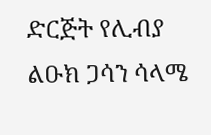ድርጅት የሊብያ ልዑክ ጋሳን ሳላሜ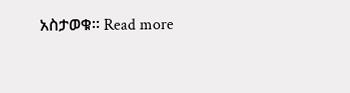አስታወቁ። Read more